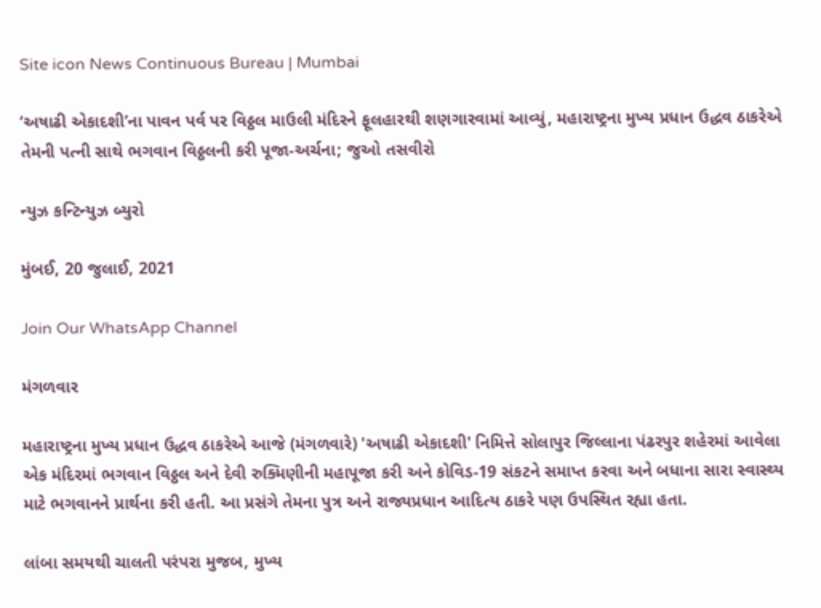Site icon News Continuous Bureau | Mumbai

‘અષાઢી એકાદશી’ના પાવન પર્વ પર વિઠ્ઠલ માઉલી મંદિરને ફૂલહારથી શણગારવામાં આવ્યું, મહારાષ્ટ્રના મુખ્ય પ્રધાન ઉદ્ધવ ઠાકરેએ તેમની પત્ની સાથે ભગવાન વિઠ્ઠલની કરી પૂજા-અર્ચના; જુઓ તસવીરો

ન્યુઝ કન્ટિન્યુઝ બ્યુરો

મુંબઈ, 20 જુલાઈ, 2021

Join Our WhatsApp Channel

મંગળવાર

મહારાષ્ટ્રના મુખ્ય પ્રધાન ઉદ્ધવ ઠાકરેએ આજે (મંગળવારે) 'અષાઢી એકાદશી' નિમિત્તે સોલાપુર જિલ્લાના પંઢરપુર શહેરમાં આવેલા એક મંદિરમાં ભગવાન વિઠ્ઠલ અને દેવી રુક્મિણીની મહાપૂજા કરી અને કોવિડ-19 સંકટને સમાપ્ત કરવા અને બધાના સારા સ્વાસ્થ્ય માટે ભગવાનને પ્રાર્થના કરી હતી. આ પ્રસંગે તેમના પુત્ર અને રાજ્યપ્રધાન આદિત્ય ઠાકરે પણ ઉપસ્થિત રહ્યા હતા.

લાંબા સમયથી ચાલતી પરંપરા મુજબ, મુખ્ય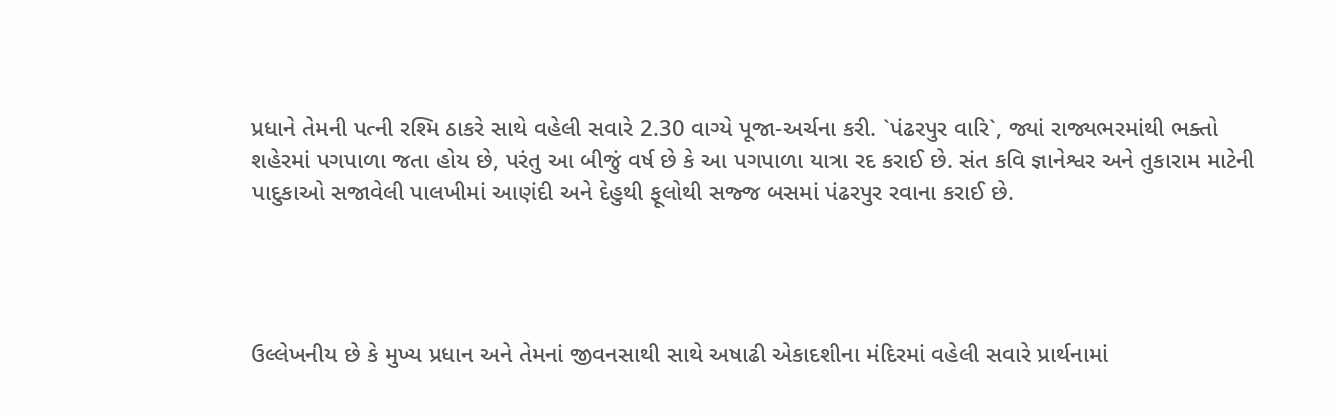પ્રધાને તેમની પત્ની રશ્મિ ઠાકરે સાથે વહેલી સવારે 2.30 વાગ્યે પૂજા-અર્ચના કરી. `પંઢરપુર વારિ`, જ્યાં રાજ્યભરમાંથી ભક્તો શહેરમાં પગપાળા જતા હોય છે, પરંતુ આ બીજું વર્ષ છે કે આ પગપાળા યાત્રા રદ કરાઈ છે. સંત કવિ જ્ઞાનેશ્વર અને તુકારામ માટેની પાદુકાઓ સજાવેલી પાલખીમાં આણંદી અને દેહુથી ફૂલોથી સજ્જ બસમાં પંઢરપુર રવાના કરાઈ છે.




ઉલ્લેખનીય છે કે મુખ્ય પ્રધાન અને તેમનાં જીવનસાથી સાથે અષાઢી એકાદશીના મંદિરમાં વહેલી સવારે પ્રાર્થનામાં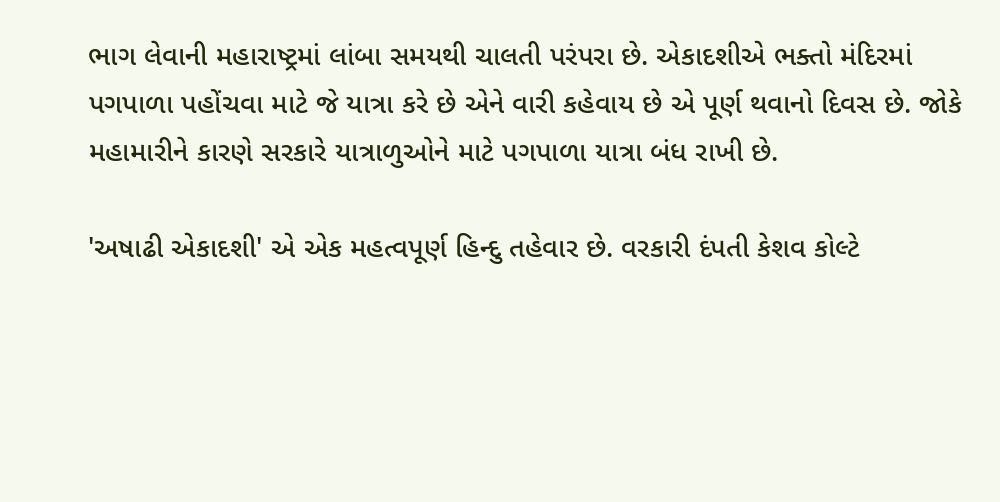ભાગ લેવાની મહારાષ્ટ્રમાં લાંબા સમયથી ચાલતી પરંપરા છે. એકાદશીએ ભક્તો મંદિરમાં પગપાળા પહોંચવા માટે જે યાત્રા કરે છે એને વારી કહેવાય છે એ પૂર્ણ થવાનો દિવસ છે. જોકે મહામારીને કારણે સરકારે યાત્રાળુઓને માટે પગપાળા યાત્રા બંધ રાખી છે.

'અષાઢી એકાદશી' એ એક મહત્વપૂર્ણ હિન્દુ તહેવાર છે. વરકારી દંપતી કેશવ કોલ્ટે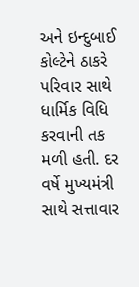અને ઇન્દુબાઈ કોલ્ટેને ઠાકરે પરિવાર સાથે ધાર્મિક વિધિ કરવાની તક મળી હતી. દર વર્ષે મુખ્યમંત્રી સાથે સત્તાવાર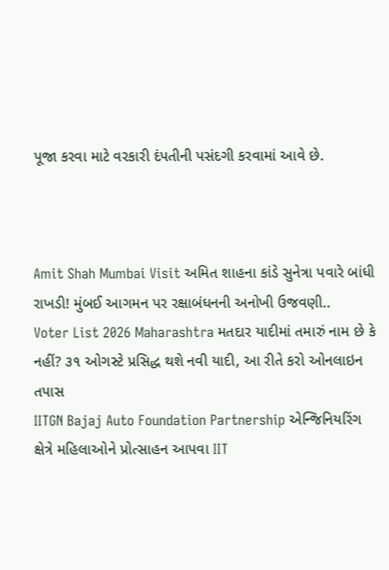પૂજા કરવા માટે વરકારી દંપતીની પસંદગી કરવામાં આવે છે.



Amit Shah Mumbai Visit અમિત શાહના કાંડે સુનેત્રા પવારે બાંધી રાખડી! મુંબઈ આગમન પર રક્ષાબંધનની અનોખી ઉજવણી..
Voter List 2026 Maharashtra મતદાર યાદીમાં તમારું નામ છે કે નહીં? ૩૧ ઓગસ્ટે પ્રસિદ્ધ થશે નવી યાદી, આ રીતે કરો ઓનલાઇન તપાસ
IITGN Bajaj Auto Foundation Partnership એન્જિનિયરિંગ ક્ષેત્રે મહિલાઓને પ્રોત્સાહન આપવા IIT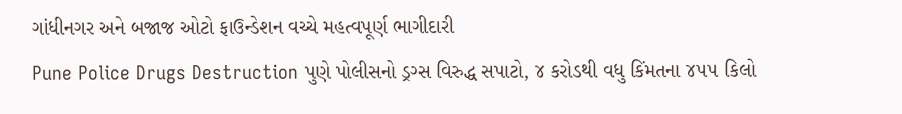ગાંધીનગર અને બજાજ ઓટો ફાઉન્ડેશન વચ્ચે મહત્વપૂર્ણ ભાગીદારી
Pune Police Drugs Destruction પુણે પોલીસનો ડ્રગ્સ વિરુદ્ધ સપાટો, ૪ કરોડથી વધુ કિંમતના ૪૫૫ કિલો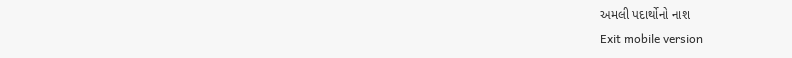અમલી પદાર્થોનો નાશ
Exit mobile version